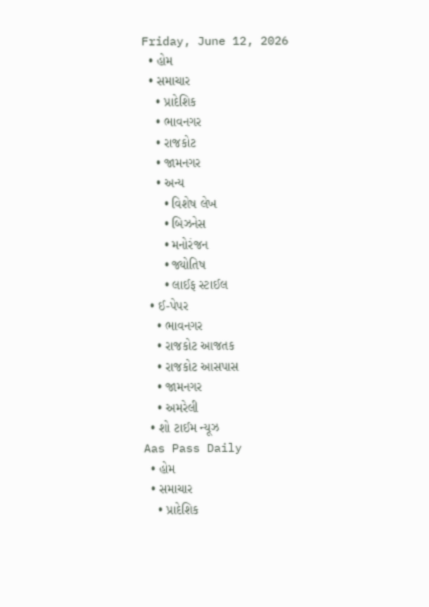Friday, June 12, 2026
  • હોમ
  • સમાચાર
    • પ્રાદેશિક
    • ભાવનગર
    • રાજકોટ
    • જામનગર
    • અન્ય
      • વિશેષ લેખ
      • બિઝનેસ
      • મનોરંજન
      • જ્યોતિષ
      • લાઈફ સ્ટાઈલ
  • ઈ-પેપર
    • ભાવનગર
    • રાજકોટ આજતક
    • રાજકોટ આસપાસ
    • જામનગર
    • અમરેલી
  • શો ટાઈમ ન્યૂઝ
Aas Pass Daily
  • હોમ
  • સમાચાર
    • પ્રાદેશિક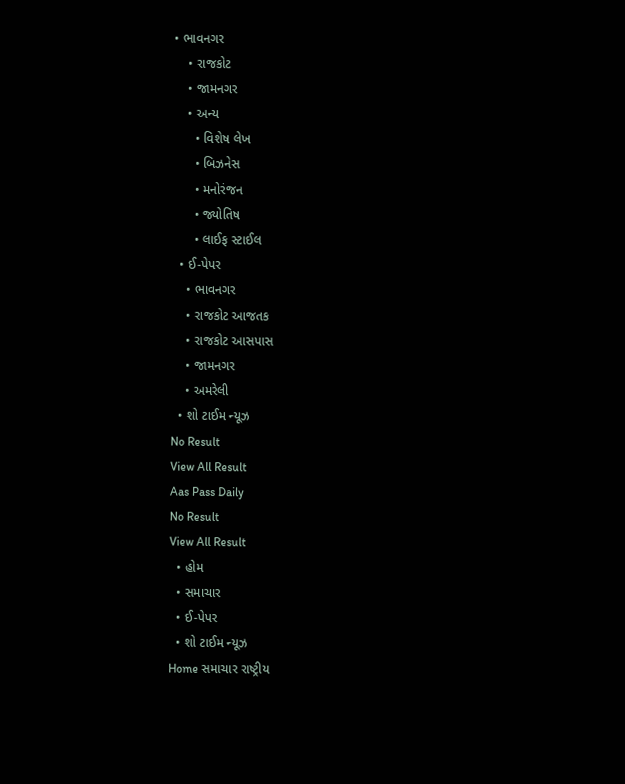• ભાવનગર
    • રાજકોટ
    • જામનગર
    • અન્ય
      • વિશેષ લેખ
      • બિઝનેસ
      • મનોરંજન
      • જ્યોતિષ
      • લાઈફ સ્ટાઈલ
  • ઈ-પેપર
    • ભાવનગર
    • રાજકોટ આજતક
    • રાજકોટ આસપાસ
    • જામનગર
    • અમરેલી
  • શો ટાઈમ ન્યૂઝ
No Result
View All Result
Aas Pass Daily
No Result
View All Result
  • હોમ
  • સમાચાર
  • ઈ-પેપર
  • શો ટાઈમ ન્યૂઝ
Home સમાચાર રાષ્ટ્રીય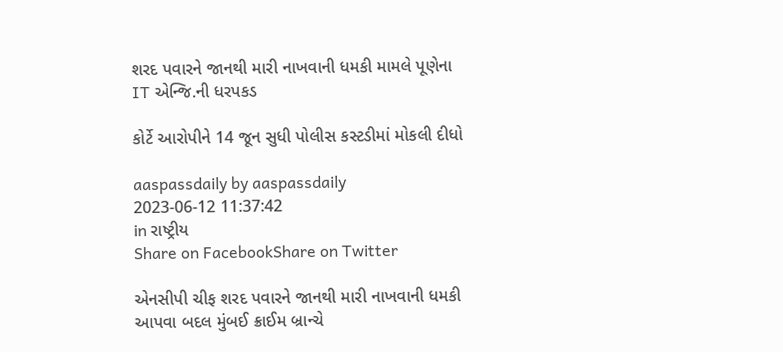શરદ પવારને જાનથી મારી નાખવાની ધમકી મામલે પૂણેના IT એન્જિ.ની ધરપકડ

કોર્ટે આરોપીને 14 જૂન સુધી પોલીસ કસ્ટડીમાં મોકલી દીધો

aaspassdaily by aaspassdaily
2023-06-12 11:37:42
in રાષ્ટ્રીય
Share on FacebookShare on Twitter

એનસીપી ચીફ શરદ પવારને જાનથી મારી નાખવાની ધમકી આપવા બદલ મુંબઈ ક્રાઈમ બ્રાન્ચે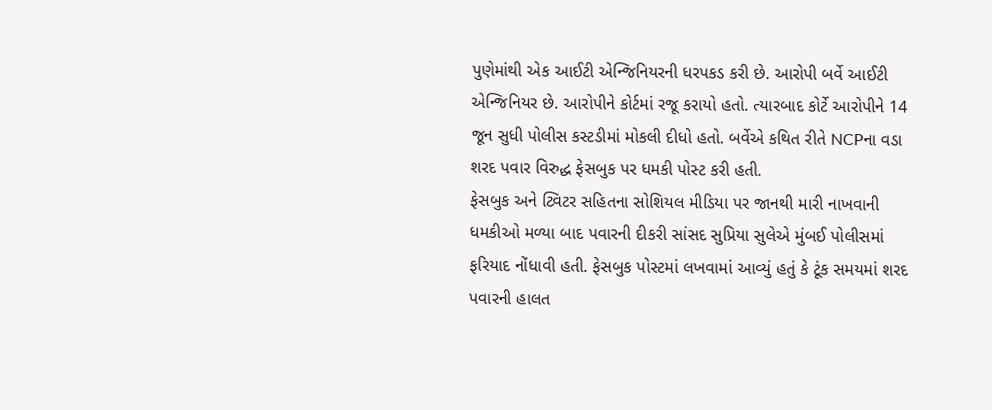પુણેમાંથી એક આઈટી એન્જિનિયરની ધરપકડ કરી છે. આરોપી બર્વે આઈટી એન્જિનિયર છે. આરોપીને કોર્ટમાં રજૂ કરાયો હતો. ત્યારબાદ કોર્ટે આરોપીને 14 જૂન સુધી પોલીસ કસ્ટડીમાં મોકલી દીધો હતો. બર્વેએ કથિત રીતે NCPના વડા શરદ પવાર વિરુદ્ધ ફેસબુક પર ધમકી પોસ્ટ કરી હતી.
ફેસબુક અને ટ્વિટર સહિતના સોશિયલ મીડિયા પર જાનથી મારી નાખવાની ધમકીઓ મળ્યા બાદ પવારની દીકરી સાંસદ સુપ્રિયા સુલેએ મુંબઈ પોલીસમાં ફરિયાદ નોંધાવી હતી. ફેસબુક પોસ્ટમાં લખવામાં આવ્યું હતું કે ટૂંક સમયમાં શરદ પવારની હાલત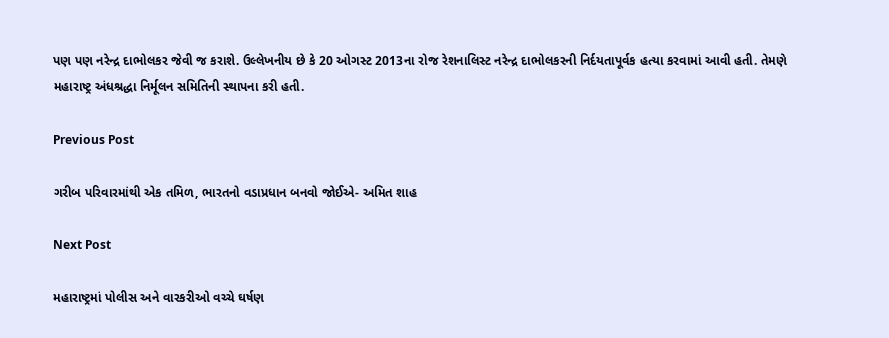પણ પણ નરેન્દ્ર દાભોલકર જેવી જ કરાશે. ઉલ્લેખનીય છે કે 20 ઓગસ્ટ 2013ના રોજ રેશનાલિસ્ટ નરેન્દ્ર દાભોલકરની નિર્દયતાપૂર્વક હત્યા કરવામાં આવી હતી. તેમણે મહારાષ્ટ્ર અંધશ્રદ્ધા નિર્મૂલન સમિતિની સ્થાપના કરી હતી.

Previous Post

ગરીબ પરિવારમાંથી એક તમિળ, ભારતનો વડાપ્રધાન બનવો જોઈએ- અમિત શાહ

Next Post

મહારાષ્ટ્રમાં પોલીસ અને વારકરીઓ વચ્ચે ઘર્ષણ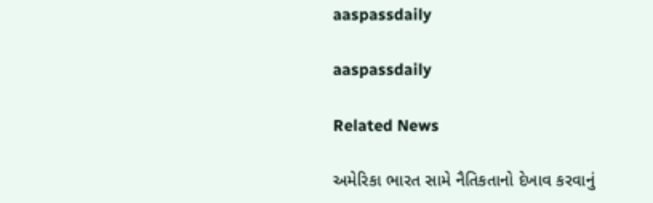aaspassdaily

aaspassdaily

Related News

અમેરિકા ભારત સામે નૈતિકતાનો દેખાવ કરવાનું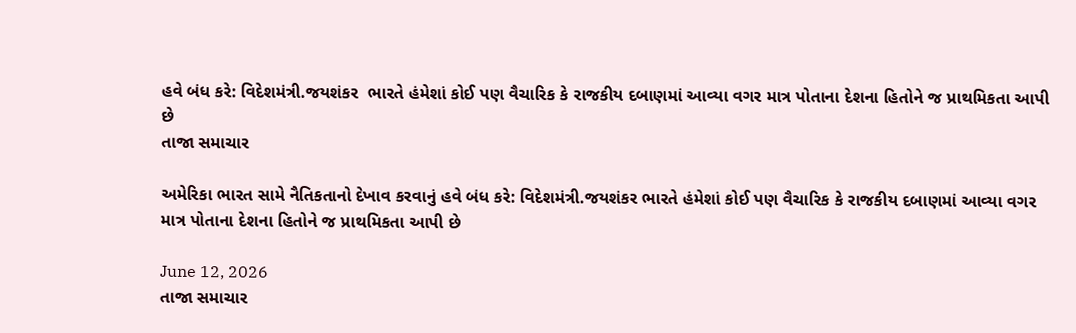હવે બંધ કરે: વિદેશમંત્રી.જયશંકર  ભારતે હંમેશાં કોઈ પણ વૈચારિક કે રાજકીય દબાણમાં આવ્યા વગર માત્ર પોતાના દેશના હિતોને જ પ્રાથમિકતા આપી છે
તાજા સમાચાર

અમેરિકા ભારત સામે નૈતિકતાનો દેખાવ કરવાનું હવે બંધ કરે: વિદેશમંત્રી.જયશંકર ભારતે હંમેશાં કોઈ પણ વૈચારિક કે રાજકીય દબાણમાં આવ્યા વગર માત્ર પોતાના દેશના હિતોને જ પ્રાથમિકતા આપી છે

June 12, 2026
તાજા સમાચાર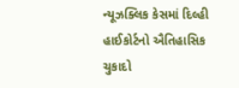ન્યૂઝક્લિક કેસમાં દિલ્હી હાઈકોર્ટનો ઐતિહાસિક ચુકાદો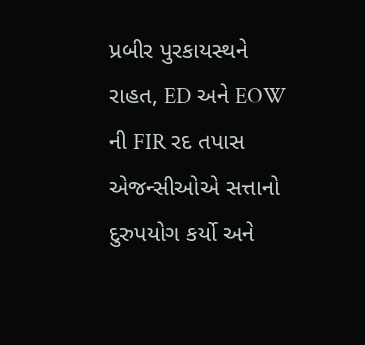પ્રબીર પુરકાયસ્થને રાહત, ED અને EOW ની FIR રદ તપાસ એજન્સીઓએ સત્તાનો દુરુપયોગ કર્યો અને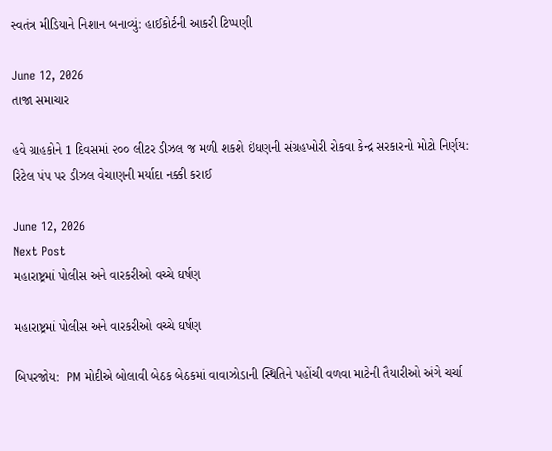સ્વતંત્ર મીડિયાને નિશાન બનાવ્યું: હાઈકોર્ટની આકરી ટિપ્પણી

June 12, 2026
તાજા સમાચાર

હવે ગ્રાહકોને 1 દિવસમાં ૨૦૦ લીટર ડીઝલ જ મળી શકશે ઇંધણની સંગ્રહખોરી રોકવા કેન્દ્ર સરકારનો મોટો નિર્ણય: રિટેલ પંપ પર ડીઝલ વેચાણની મર્યાદા નક્કી કરાઈ

June 12, 2026
Next Post
મહારાષ્ટ્રમાં પોલીસ અને વારકરીઓ વચ્ચે ઘર્ષણ

મહારાષ્ટ્રમાં પોલીસ અને વારકરીઓ વચ્ચે ઘર્ષણ

બિપરજોય:  PM મોદીએ બોલાવી બેઠક બેઠકમાં વાવાઝોડાની સ્થિતિને પહોંચી વળવા માટેની તૈયારીઓ અંગે ચર્ચા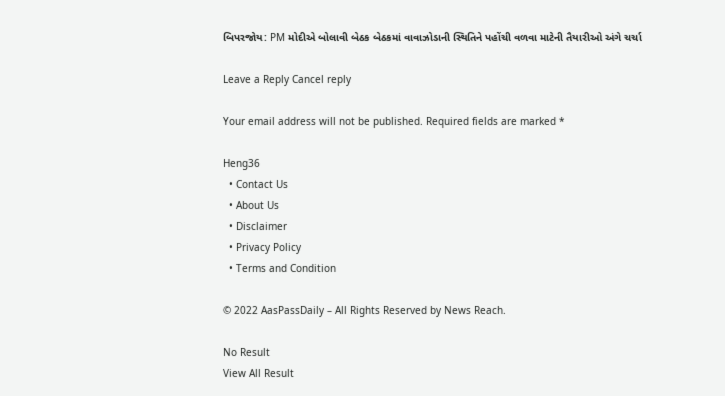બિપરજોય: PM મોદીએ બોલાવી બેઠક બેઠકમાં વાવાઝોડાની સ્થિતિને પહોંચી વળવા માટેની તૈયારીઓ અંગે ચર્ચા

Leave a Reply Cancel reply

Your email address will not be published. Required fields are marked *

Heng36
  • Contact Us
  • About Us
  • Disclaimer
  • Privacy Policy
  • Terms and Condition

© 2022 AasPassDaily – All Rights Reserved by News Reach.

No Result
View All Result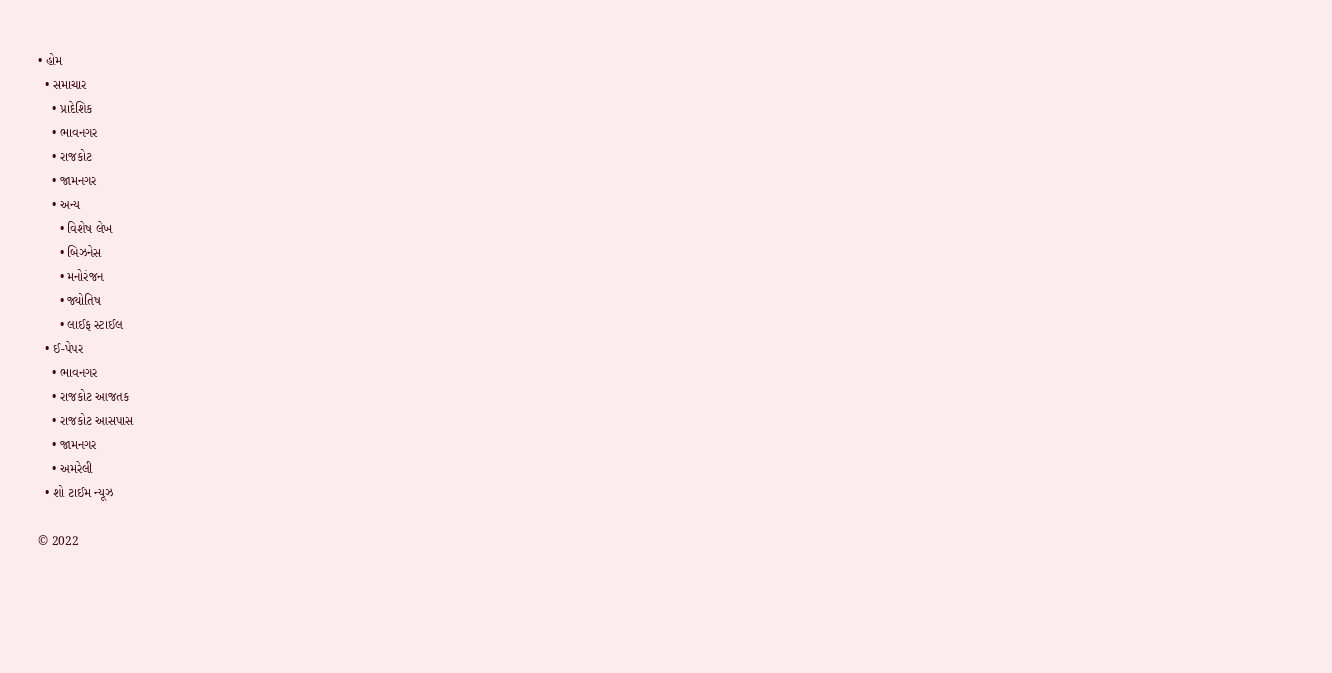• હોમ
  • સમાચાર
    • પ્રાદેશિક
    • ભાવનગર
    • રાજકોટ
    • જામનગર
    • અન્ય
      • વિશેષ લેખ
      • બિઝનેસ
      • મનોરંજન
      • જ્યોતિષ
      • લાઈફ સ્ટાઈલ
  • ઈ-પેપર
    • ભાવનગર
    • રાજકોટ આજતક
    • રાજકોટ આસપાસ
    • જામનગર
    • અમરેલી
  • શો ટાઈમ ન્યૂઝ

© 2022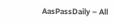AasPassDaily – All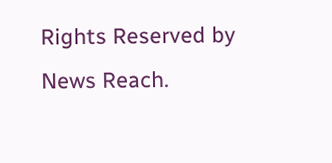Rights Reserved by News Reach.